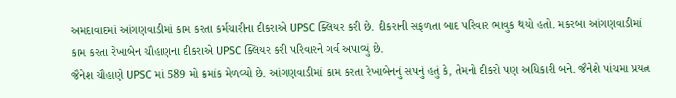અમદાવાદમાં આંગણવાડીમાં કામ કરતા કર્મચારીના દીકરાએ UPSC ક્લિયર કરી છે. દીકરાની સફળતા બાદ પરિવાર ભાવુક થયો હતો. મકરબા આંગણવાડીમાં કામ કરતા રેખાબેન ચૌહાણના દીકરાએ UPSC ક્લિયર કરી પરિવારને ગર્વ અપાવ્યું છે.
જૈનેશ ચૌહાણે UPSC માં 589 મો ક્રમાંક મેળવ્યો છે. આંગણવાડીમાં કામ કરતા રેખાબેનનું સપનું હતું કે, તેમનો દીકરો પણ અધિકારી બને. જૈનેશે પાંચમા પ્રયત્ન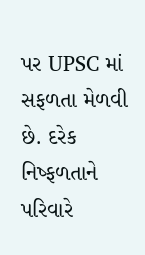પર UPSC માં સફળતા મેળવી છે. દરેક નિષ્ફળતાને પરિવારે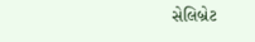સેલિબ્રેટ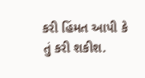કરી હિંમત આપી કે તું કરી શકીશ.